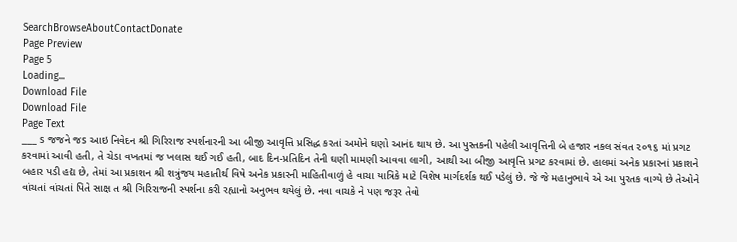SearchBrowseAboutContactDonate
Page Preview
Page 5
Loading...
Download File
Download File
Page Text
___ s જજને જs આઇ નિવેદન શ્રી ગિરિરાજ સ્પર્શનારની આ બીજી આવૃત્તિ પ્રસિદ્ધ કરતાં અમોને ઘણો આનંદ થાય છે. આ પુસ્તકની પહેલી આવૃત્તિની બે હજાર નકલ સંવત ૨૦૧૬ માં પ્રગટ કરવામાં આવી હતી, તે ચેડા વખતમાં જ ખલાસ થઈ ગઈ હતી, બાદ દિન-પ્રતિદિન તેની ઘણી મામણી આવવા લાગી, આથી આ બીજી આવૃત્તિ પ્રગટ કરવામાં છે. હાલમાં અનેક પ્રકારનાં પ્રકાશને બહાર પડી હદ્ય છે, તેમાં આ પ્રકાશન શ્રી શત્રુંજય મહાતીર્થ વિષે અનેક પ્રકારની માહિતીવાળું હે વાચા યાત્રિકે માટે વિશેષ માર્ગદર્શક થઈ પડેલું છે. જે જે મહાનુભાવે એ આ પુરતક વાગ્યે છે તેઓને વાંચતાં વાંચતાં પિતે સાક્ષ ત શ્રી ગિરિરાજની સ્પર્શના કરી રહ્યાનો અનુભવ થયેલું છે. નવા વાચકે ને પણ જરૂર તેવો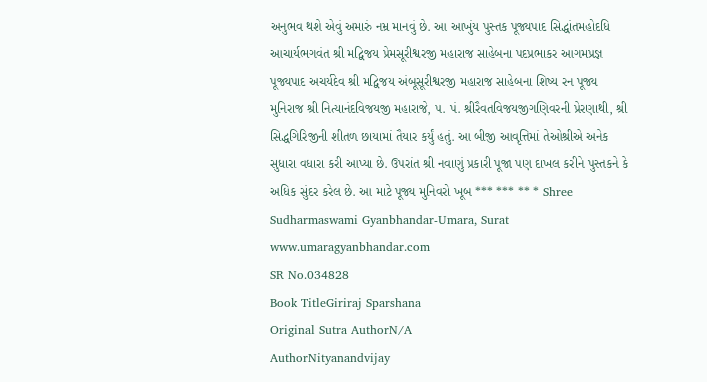અનુભવ થશે એવું અમારું નમ્ર માનવું છે. આ આખુંય પુસ્તક પૂજ્યપાદ સિદ્ધાંતમહોદધિ આચાર્યભગવંત શ્રી મદ્વિજય પ્રેમસૂરીશ્વરજી મહારાજ સાહેબના પદપ્રભાકર આગમપ્રજ્ઞ પૂજ્યપાદ અચર્યદેવ શ્રી મદ્વિજય અંબૂસૂરીશ્વરજી મહારાજ સાહેબના શિષ્ય રન પૂજ્ય મુનિરાજ શ્રી નિત્યાનંદવિજયજી મહારાજે, ૫. પં. શ્રીરૈવતવિજયજીગણિવરની પ્રેરણાથી, શ્રી સિદ્ધગિરિજીની શીતળ છાયામાં તૈયાર કર્યું હતું. આ બીજી આવૃત્તિમાં તેઓશ્રીએ અનેક સુધારા વધારા કરી આપ્યા છે. ઉપરાંત શ્રી નવાણું પ્રકારી પૂજા પણ દાખલ કરીને પુસ્તકને કે અધિક સુંદર કરેલ છે. આ માટે પૂજ્ય મુનિવરો ખૂબ *** *** ** * Shree Sudharmaswami Gyanbhandar-Umara, Surat www.umaragyanbhandar.com
SR No.034828
Book TitleGiriraj Sparshana
Original Sutra AuthorN/A
AuthorNityanandvijay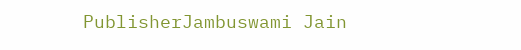PublisherJambuswami Jain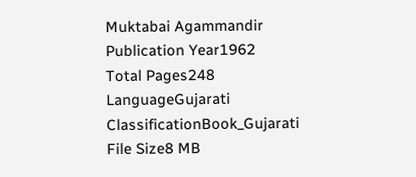Muktabai Agammandir
Publication Year1962
Total Pages248
LanguageGujarati
ClassificationBook_Gujarati
File Size8 MB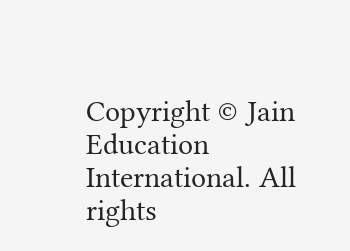Copyright © Jain Education International. All rights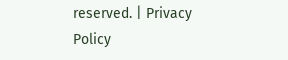reserved. | Privacy Policy